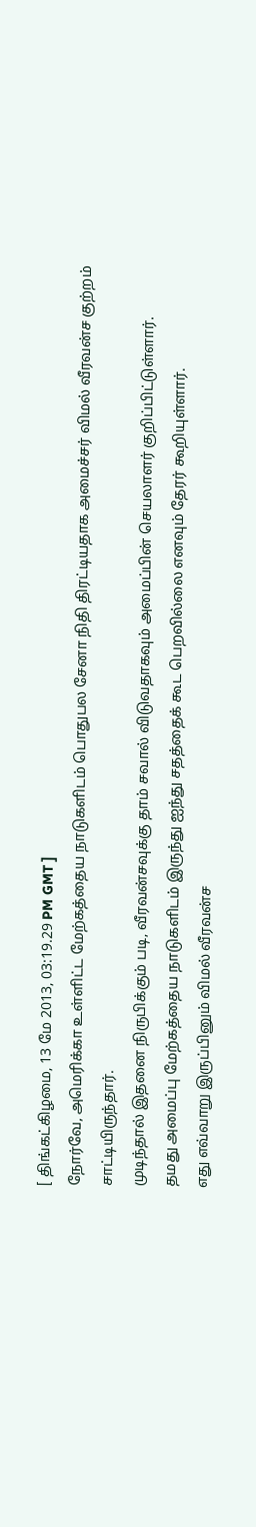[ திங்கட்கிழமை, 13 மே 2013, 03:19.29 PM GMT ]
நோர்வே, அமெரிக்கா உள்ளிட்ட மேற்கத்தைய நாடுகளிடம் பொதுபல சேனா நிதி திரட்டியதாக அமைச்சர் விமல் வீரவன்ச குற்றம் சாட்டியிருந்தார்.
முடிந்தால் இதனை நிருபிக்கும் படி, வீரவன்சவுக்கு தாம் சவால் விடுவதாகவும் அமைப்பின் செயலாளர் குறிப்பிட்டுள்ளார்.
தமது அமைப்பு மேற்கத்தைய நாடுகளிடம் இருந்து ஐந்து சதத்தைக் கூட பெறவில்லை எனவும் தேரர் கூறியுள்ளார்.
எது எவ்வாறு இருப்பினும் விமல் வீரவன்ச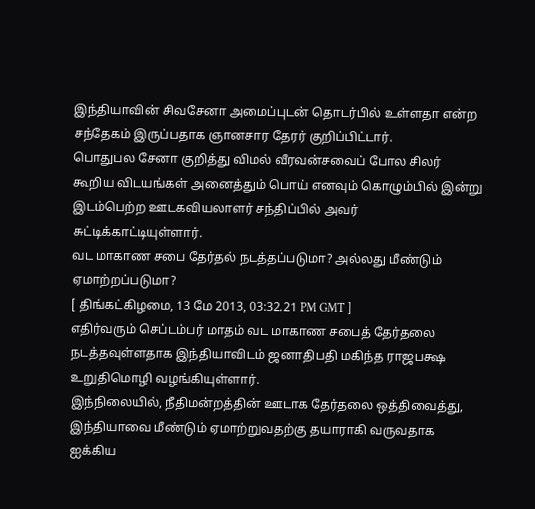இந்தியாவின் சிவசேனா அமைப்புடன் தொடர்பில் உள்ளதா என்ற சந்தேகம் இருப்பதாக ஞானசார தேரர் குறிப்பிட்டார்.
பொதுபல சேனா குறித்து விமல் வீரவன்சவைப் போல சிலர் கூறிய விடயங்கள் அனைத்தும் பொய் எனவும் கொழும்பில் இன்று இடம்பெற்ற ஊடகவியலாளர் சந்திப்பில் அவர் சுட்டிக்காட்டியுள்ளார்.
வட மாகாண சபை தேர்தல் நடத்தப்படுமா? அல்லது மீண்டும் ஏமாற்றப்படுமா?
[ திங்கட்கிழமை, 13 மே 2013, 03:32.21 PM GMT ]
எதிர்வரும் செப்டம்பர் மாதம் வட மாகாண சபைத் தேர்தலை நடத்தவுள்ளதாக இந்தியாவிடம் ஜனாதிபதி மகிந்த ராஜபக்ஷ உறுதிமொழி வழங்கியுள்ளார்.
இந்நிலையில், நீதிமன்றத்தின் ஊடாக தேர்தலை ஒத்திவைத்து, இந்தியாவை மீண்டும் ஏமாற்றுவதற்கு தயாராகி வருவதாக ஐக்கிய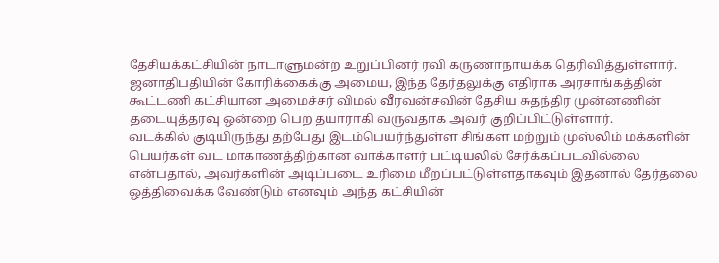தேசியக்கட்சியின் நாடாளுமன்ற உறுப்பினர் ரவி கருணாநாயக்க தெரிவித்துள்ளார்.
ஜனாதிபதியின் கோரிக்கைக்கு அமைய, இந்த தேர்தலுக்கு எதிராக அரசாங்கத்தின் கூட்டணி கட்சியான அமைச்சர் விமல் வீரவன்சவின் தேசிய சுதந்திர முன்னணின் தடையுத்தரவு ஒன்றை பெற தயாராகி வருவதாக அவர் குறிப்பிட்டுள்ளார்.
வடக்கில் குடியிருந்து தற்பேது இடம்பெயர்ந்துள்ள சிங்கள மற்றும் முஸ்லிம் மக்களின் பெயர்கள் வட மாகாணத்திற்கான வாக்காளர் பட்டியலில் சேர்க்கப்படவில்லை என்பதால், அவர்களின் அடிப்படை உரிமை மீறப்பட்டுள்ளதாகவும் இதனால் தேர்தலை ஒத்திவைக்க வேண்டும் எனவும் அந்த கட்சியின்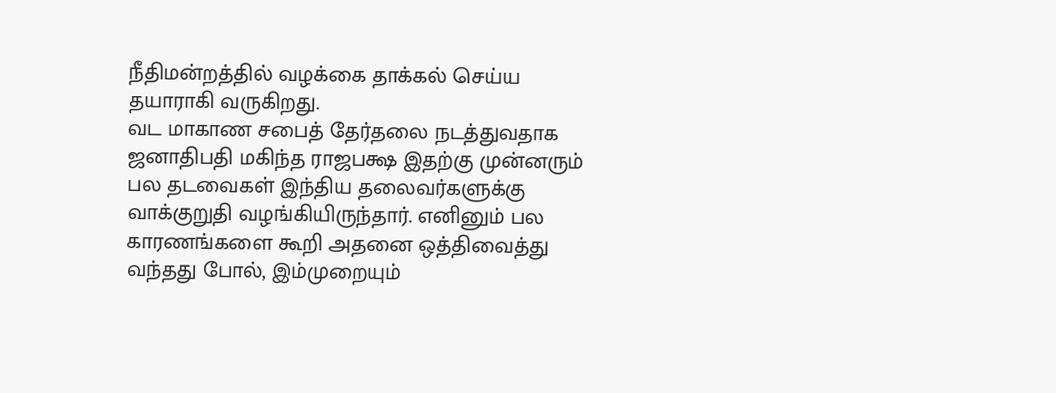நீதிமன்றத்தில் வழக்கை தாக்கல் செய்ய தயாராகி வருகிறது.
வட மாகாண சபைத் தேர்தலை நடத்துவதாக ஜனாதிபதி மகிந்த ராஜபக்ஷ இதற்கு முன்னரும் பல தடவைகள் இந்திய தலைவர்களுக்கு வாக்குறுதி வழங்கியிருந்தார். எனினும் பல காரணங்களை கூறி அதனை ஒத்திவைத்து வந்தது போல், இம்முறையும்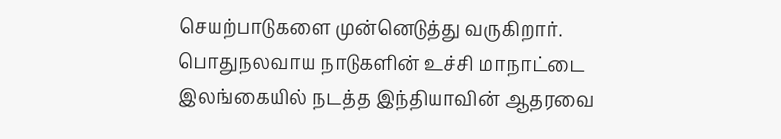செயற்பாடுகளை முன்னெடுத்து வருகிறார்.
பொதுநலவாய நாடுகளின் உச்சி மாநாட்டை இலங்கையில் நடத்த இந்தியாவின் ஆதரவை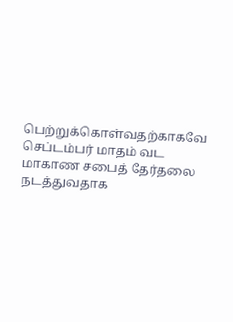பெற்றுக்கொள்வதற்காகவே செப்டம்பர் மாதம் வட மாகாண சபைத் தேர்தலை நடத்துவதாக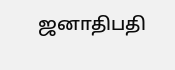ஜனாதிபதி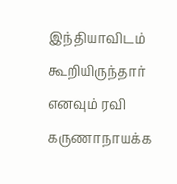இந்தியாவிடம் கூறியிருந்தார் எனவும் ரவி கருணாநாயக்க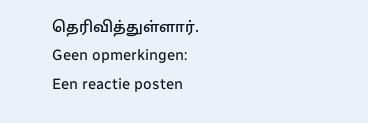தெரிவித்துள்ளார்.
Geen opmerkingen:
Een reactie posten